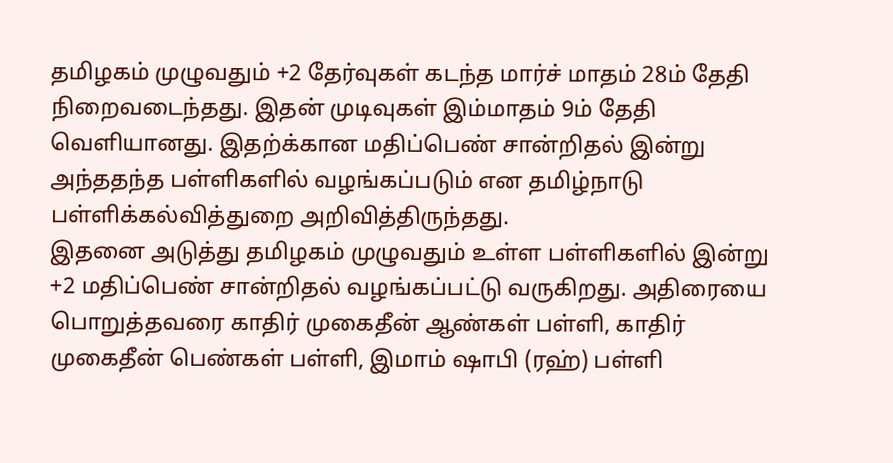தமிழகம் முழுவதும் +2 தேர்வுகள் கடந்த மார்ச் மாதம் 28ம் தேதி நிறைவடைந்தது. இதன் முடிவுகள் இம்மாதம் 9ம் தேதி வெளியானது. இதற்க்கான மதிப்பெண் சான்றிதல் இன்று அந்ததந்த பள்ளிகளில் வழங்கப்படும் என தமிழ்நாடு பள்ளிக்கல்வித்துறை அறிவித்திருந்தது.
இதனை அடுத்து தமிழகம் முழுவதும் உள்ள பள்ளிகளில் இன்று +2 மதிப்பெண் சான்றிதல் வழங்கப்பட்டு வருகிறது. அதிரையை பொறுத்தவரை காதிர் முகைதீன் ஆண்கள் பள்ளி, காதிர் முகைதீன் பெண்கள் பள்ளி, இமாம் ஷாபி (ரஹ்) பள்ளி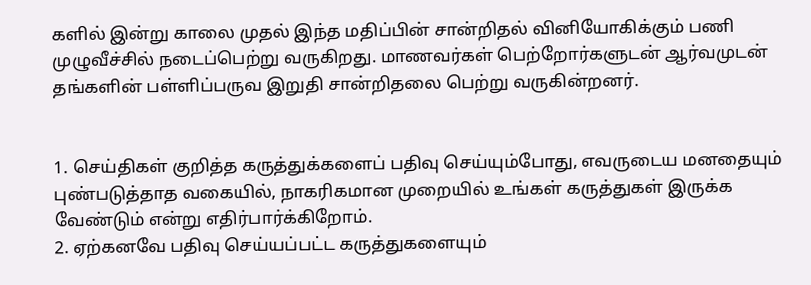களில் இன்று காலை முதல் இந்த மதிப்பின் சான்றிதல் வினியோகிக்கும் பணி முழுவீச்சில் நடைப்பெற்று வருகிறது. மாணவர்கள் பெற்றோர்களுடன் ஆர்வமுடன் தங்களின் பள்ளிப்பருவ இறுதி சான்றிதலை பெற்று வருகின்றனர்.


1. செய்திகள் குறித்த கருத்துக்களைப் பதிவு செய்யும்போது, எவருடைய மனதையும் புண்படுத்தாத வகையில், நாகரிகமான முறையில் உங்கள் கருத்துகள் இருக்க வேண்டும் என்று எதிர்பார்க்கிறோம்.
2. ஏற்கனவே பதிவு செய்யப்பட்ட கருத்துகளையும்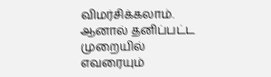விமர்சிக்கலாம். ஆனால் தனிப்பட்ட முறையில் எவரையும்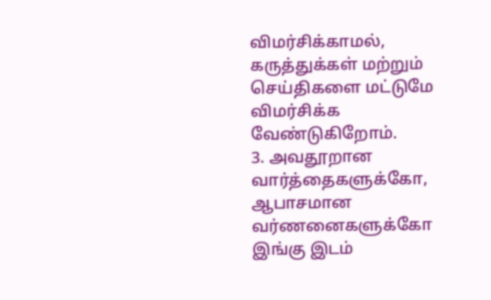விமர்சிக்காமல், கருத்துக்கள் மற்றும் செய்திகளை மட்டுமே விமர்சிக்க வேண்டுகிறோம்.
3. அவதூறான வார்த்தைகளுக்கோ, ஆபாசமான வர்ணனைகளுக்கோ இங்கு இடம்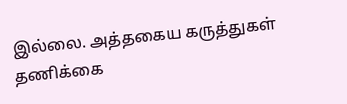இல்லை. அத்தகைய கருத்துகள் தணிக்கை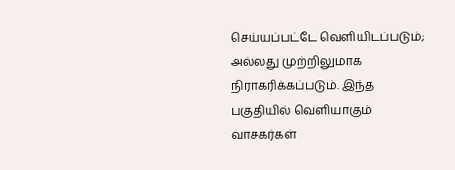செய்யப்பட்டே வெளியிடப்படும்; அல்லது முற்றிலுமாக நிராகரிக்கப்படும். இந்த பகுதியில் வெளியாகும் வாசகர்கள்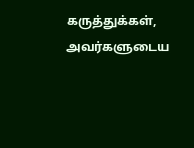கருத்துக்கள், அவர்களுடைய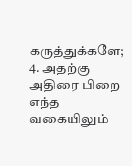கருத்துக்களே;
4. அதற்கு அதிரை பிறை எந்த வகையிலும்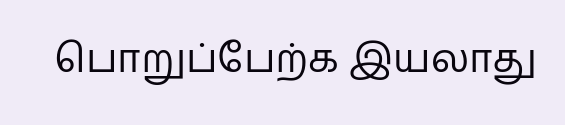பொறுப்பேற்க இயலாது